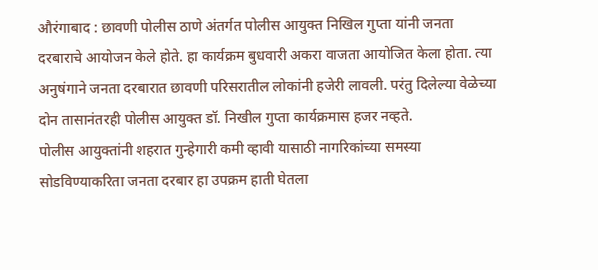औरंगाबाद : छावणी पोलीस ठाणे अंतर्गत पोलीस आयुक्त निखिल गुप्ता यांनी जनता दरबाराचे आयोजन केले होते. हा कार्यक्रम बुधवारी अकरा वाजता आयोजित केला होता. त्या अनुषंगाने जनता दरबारात छावणी परिसरातील लोकांनी हजेरी लावली. परंतु दिलेल्या वेळेच्या दोन तासानंतरही पोलीस आयुक्त डॉ. निखील गुप्ता कार्यक्रमास हजर नव्हते.
पोलीस आयुक्तांनी शहरात गुन्हेगारी कमी व्हावी यासाठी नागरिकांच्या समस्या सोडविण्याकरिता जनता दरबार हा उपक्रम हाती घेतला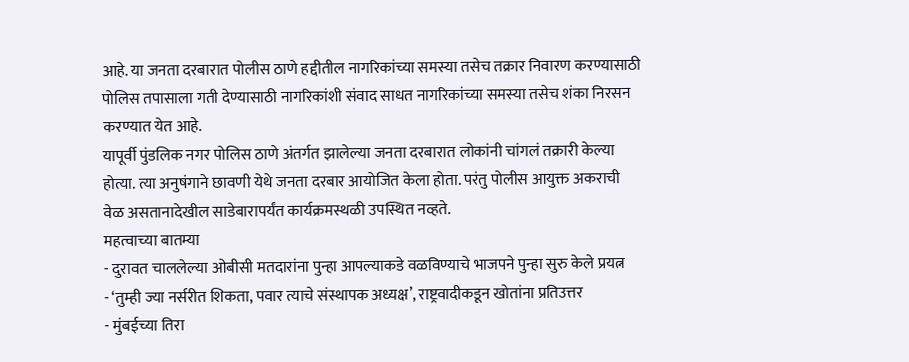आहे. या जनता दरबारात पोलीस ठाणे हद्दीतील नागरिकांच्या समस्या तसेच तक्रार निवारण करण्यासाठी पोलिस तपासाला गती देण्यासाठी नागरिकांशी संवाद साधत नागरिकांच्या समस्या तसेच शंका निरसन करण्यात येत आहे.
यापूर्वी पुंडलिक नगर पोलिस ठाणे अंतर्गत झालेल्या जनता दरबारात लोकांनी चांगलं तक्रारी केल्या होत्या. त्या अनुषंगाने छावणी येथे जनता दरबार आयोजित केला होता. परंतु पोलीस आयुक्त अकराची वेळ असतानादेखील साडेबारापर्यंत कार्यक्रमस्थळी उपस्थित नव्हते.
महत्वाच्या बातम्या
- दुरावत चाललेल्या ओबीसी मतदारांना पुन्हा आपल्याकडे वळविण्याचे भाजपने पुन्हा सुरु केले प्रयत्न
- ‘तुम्ही ज्या नर्सरीत शिकता, पवार त्याचे संस्थापक अध्यक्ष’, राष्ट्रवादीकडून खोतांना प्रतिउत्तर
- मुंबईच्या तिरा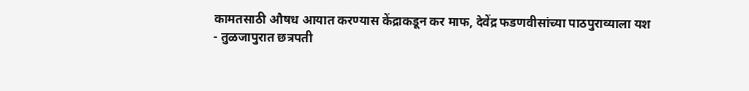कामतसाठी औषध आयात करण्यास केंद्राकडून कर माफ, देवेंद्र फडणवीसांच्या पाठपुराव्याला यश
- तुळजापुरात छत्रपती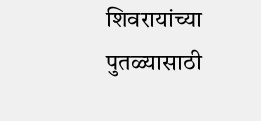शिवरायांच्या पुतळ्यासाठी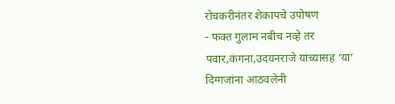रोचकरीनंतर शेकापचे उपोषण
- फक्त गुलाम नबीच नव्हे तर पवार,कंगना,उदयनराजे यांच्यासह ‘या’ दिग्गजांना आठवलेंनी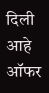दिली आहे ऑफर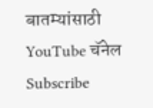बातम्यांसाठी YouTube चॅनेल Subscribe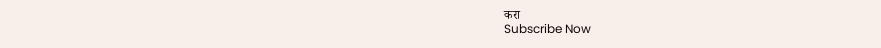करा
Subscribe Now